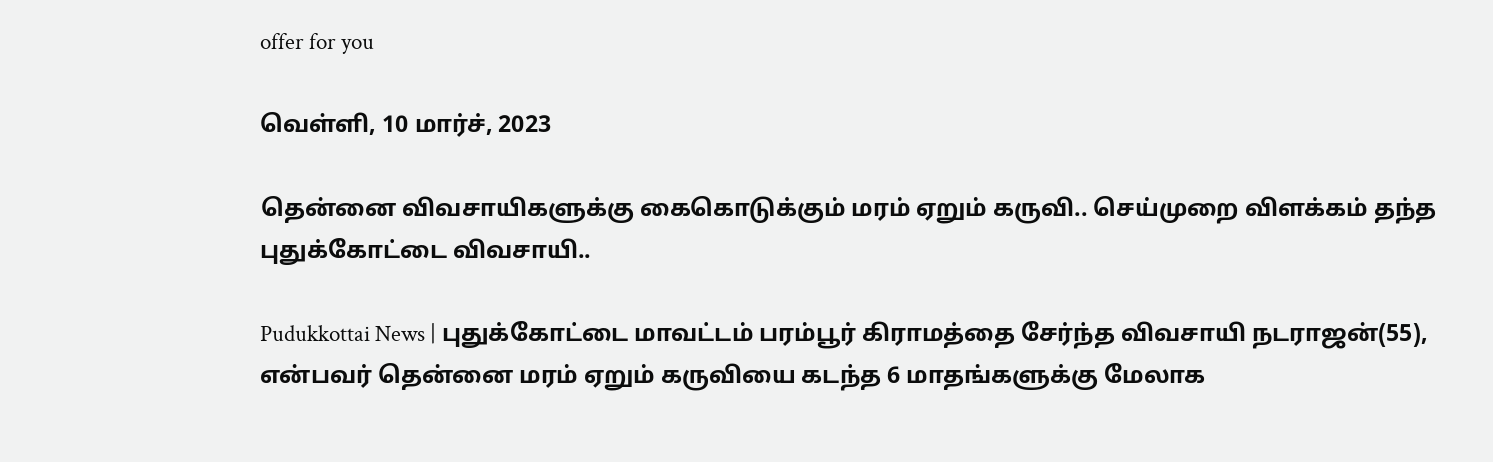offer for you

வெள்ளி, 10 மார்ச், 2023

தென்னை விவசாயிகளுக்கு கைகொடுக்கும் மரம் ஏறும் கருவி.. செய்முறை விளக்கம் தந்த புதுக்கோட்டை விவசாயி..

Pudukkottai News | புதுக்கோட்டை மாவட்டம் பரம்பூர் கிராமத்தை சேர்ந்த விவசாயி நடராஜன்(55), என்பவர் தென்னை மரம் ஏறும் கருவியை கடந்த 6 மாதங்களுக்கு மேலாக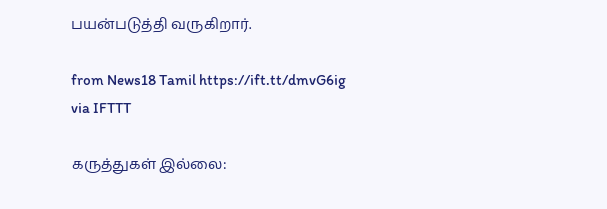பயன்படுத்தி வருகிறார்.

from News18 Tamil https://ift.tt/dmvG6ig
via IFTTT

கருத்துகள் இல்லை: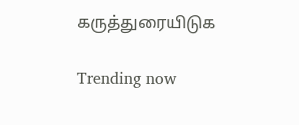கருத்துரையிடுக

Trending now